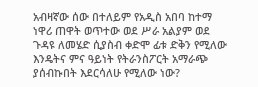አብዛኛው ሰው በተለይም የአዲስ አበባ ከተማ ነዋሪ ጠዋት ወጥተው ወደ ሥራ አልያም ወደ ጉዳዩ ለመሄድ ሲያስብ ቀድሞ ፊቱ ድቅን የሚለው እንዴትና ምና ዓይነት የትራንስፖርት አማራጭ ያሰብኩበት እደርሳለሁ የሚለው ነው?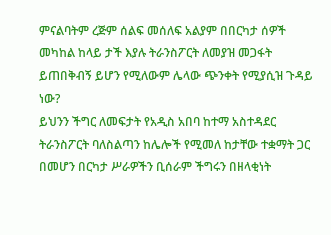ምናልባትም ረጅም ሰልፍ መሰለፍ አልያም በበርካታ ሰዎች መካከል ከላይ ታች እያሉ ትራንስፖርት ለመያዝ መጋፋት ይጠበቅብኝ ይሆን የሚለውም ሌላው ጭንቀት የሚያሲዝ ጉዳይ ነው?
ይህንን ችግር ለመፍታት የአዲስ አበባ ከተማ አስተዳደር ትራንስፖርት ባለስልጣን ከሌሎች የሚመለ ከታቸው ተቋማት ጋር በመሆን በርካታ ሥራዎችን ቢሰራም ችግሩን በዘላቂነት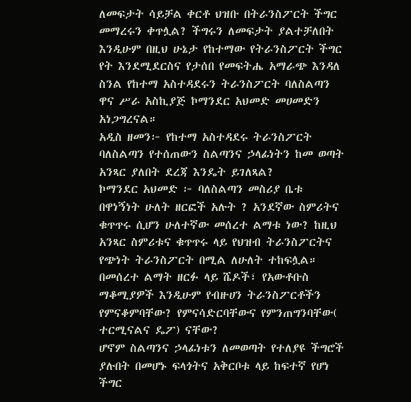ለመፍታት ሳይቻል ቀርቶ ህዝቡ በትራንስፖርት ችግር መማረሩን ቀጥሏል? ችግሩን ለመፍታት ያልተቻለበት እንዲሁም በዚህ ሁኔታ የከተማው የትራንስፖርት ችግር የት እንደሚደርስና የታሰበ የመፍትሔ አማራጭ እንዳለ ስንል የከተማ አስተዳደሩን ትራንስፖርት ባለስልጣን ዋና ሥራ አስኪያጅ ኮማንደር አህመድ መሀመድን አነጋግረናል።
አዲስ ዘመን፦ የከተማ አስተዳደሩ ትራንስፖርት ባለስልጣን የተሰጠውን ስልጣንና ኃላፊነትን ከመ ወጣት አንጻር ያለበት ደረጃ እንዴት ይገለጻል?
ኮማንደር አህመድ ፦ ባለስልጣን መስሪያ ቤቱ በዋነኝነት ሁለት ዘርፎች አሉት ? አንደኛው ስምሪትና ቁጥጥሩ ሲሆን ሁለተኛው መሰረተ ልማቱ ነው? ከዚህ አንጻር ስምሪቱና ቁጥጥሩ ላይ የህዝብ ትራንስፖርትና የጭነት ትራንስፖርት በሚል ለሁለት ተከፍሏል።
በመሰረተ ልማት ዘርፉ ላይ ሼዶች፣ የአውቶቡስ ማቆሚያዎች እንዲሁም የብዙሀን ትራንስፖርቶችን የምናቆምባቸው? የምናሳድርባቸውና የምንጠግንባቸው( ተርሚናልና ዴፖ) ናቸው?
ሆኖም ስልጣንና ኃላፊነቱን ለመወጣት የተለያዩ ችግሮች ያሉበት በመሆኑ ፍላጎትና አቅርቦቱ ላይ ከፍተኛ የሆነ ችግር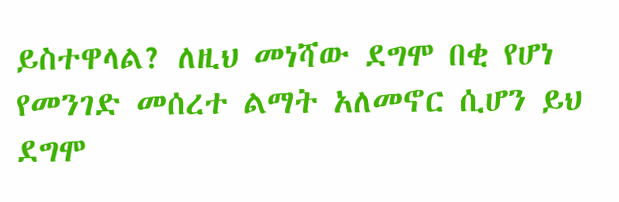ይስተዋላል? ለዚህ መነሻው ደግሞ በቂ የሆነ የመንገድ መሰረተ ልማት አለመኖር ሲሆን ይህ ደግሞ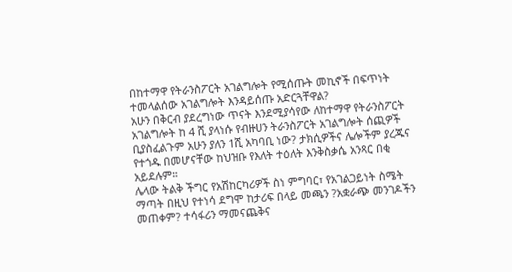በከተማዋ የትራንስፖርት አገልግሎት የሚሰጡት መኪኖች በፍጥነት ተመላልሰው አገልግሎት እንዳይሰጡ አድርጓቸዋል?
አሁን በቅርብ ያደረግነው ጥናት እንደሚያሳየው ለከተማዋ የትራንስፖርት አገልግሎት ከ 4 ሺ ያላነሱ የብዙሀን ትራንስፖርት አገልግሎት ሰጪዎች ቢያስፈልጉም አሁን ያለን 1ሺ አካባቢ ነው? ታክሲዎችና ሌሎችም ያረጁና የተጎዱ በመሆናቸው ከህዝቡ የእለት ተዕለት እንቅስቃሴ አንጻር በቂ አይደሉም።
ሌላው ትልቅ ችግር የአሽከርካሪዎች ስነ ምግባር፣ የአገልጋይነት ስሜት ማጣት በዚህ የተነሳ ደግሞ ከታሪፍ በላይ መጫን ?አቋራጭ መንገዶችን መጠቀም? ተሳፋሪን ማመናጨቅና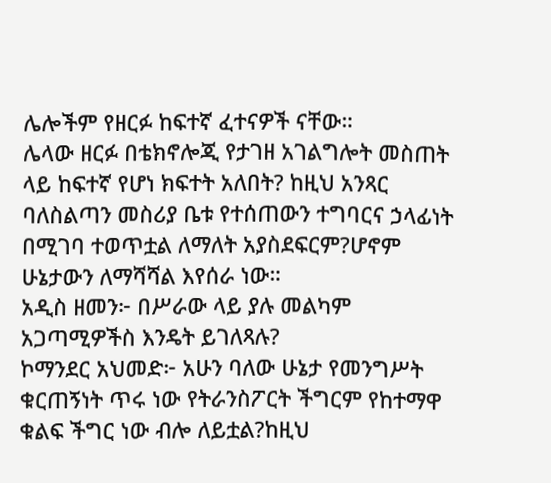ሌሎችም የዘርፉ ከፍተኛ ፈተናዎች ናቸው።
ሌላው ዘርፉ በቴክኖሎጂ የታገዘ አገልግሎት መስጠት ላይ ከፍተኛ የሆነ ክፍተት አለበት? ከዚህ አንጻር ባለስልጣን መስሪያ ቤቱ የተሰጠውን ተግባርና ኃላፊነት በሚገባ ተወጥቷል ለማለት አያስደፍርም?ሆኖም ሁኔታውን ለማሻሻል እየሰራ ነው።
አዲስ ዘመን፦ በሥራው ላይ ያሉ መልካም አጋጣሚዎችስ እንዴት ይገለጻሉ?
ኮማንደር አህመድ፦ አሁን ባለው ሁኔታ የመንግሥት ቁርጠኝነት ጥሩ ነው የትራንስፖርት ችግርም የከተማዋ ቁልፍ ችግር ነው ብሎ ለይቷል?ከዚህ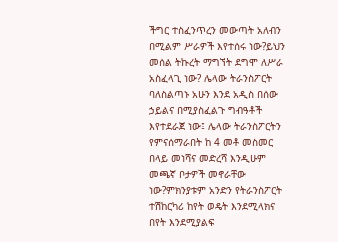ችግር ተስፈንጥረን መውጣት አለብን በሚልም ሥራዎች እየተሰሩ ነው?ይህን መሰል ትኩረት ማግኘት ደግሞ ለሥራ አስፈላጊ ነው? ሌላው ትራንስፖርት ባለስልጣኑ አሁን እንደ አዲስ በሰው ኃይልና በሚያስፈልጉ ግብዓቶች እየተደራጀ ነው፤ ሌላው ትራንስፖርትን የምናሰማራበት ከ 4 መቶ መስመር በላይ መነሻና መድረሻ እንዲሁም መጫኛ ቦታዎች መኖራቸው ነው?ምክንያቱም አንድን የትራንስፖርት ተሽከርካሪ ከየት ወዴት እንደሚላክና በየት እንደሚያልፍ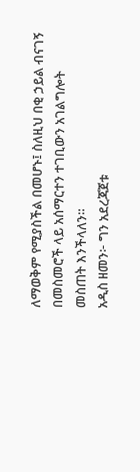ለማወቅም የሚያስችል በመሆኑ፤ ስለዚህ በቂ ኃይል ብናገኝ በመስመሮች ላይ አሰማርተን ተገቢውን አገልግሎት መስጠት እንችላለን።
አዲስ ዘመን፦ ግን አደረጃጀቱ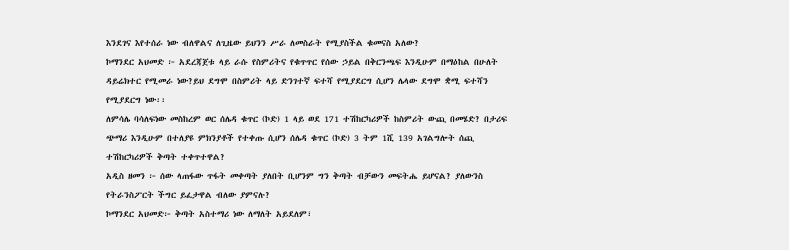እንደገና እየተሰራ ነው ብለዋልና ለጊዜው ይህንን ሥራ ለመስራት የሚያስችል ቁመናስ አለው?
ኮማንደር አህመድ ፦ አደረጃጀቱ ላይ ራሱ የስምሪትና የቁጥጥር የሰው ኃይል በቅርንጫፍ እንዲሁም በማዕከል በሁለት ዳይሬክተር የሚመራ ነው?ይህ ደግሞ በስምሪት ላይ ድንገተኛ ፍተሻ የሚያደርግ ሲሆን ሌላው ደግሞ ቋሚ ፍተሻን የሚያደርግ ነው፡፡
ለምሳሌ ባሳለፍነው መስከረም ወር ሰሌዳ ቁጥር (ኮድ) 1 ላይ ወደ 171 ተሽከርካሪዎች ከስምሪት ውጪ በመሄድ? በታሪፍ ጭማሪ እንዲሁም በተለያዩ ምክንያቶች የተቀጡ ሲሆን ሰሌዳ ቁጥር (ኮድ) 3 ትም 1ሺ 139 አገልግሎት ሰጪ ተሽከርካሪዎች ቅጣት ተቀጥተዋል?
አዲስ ዘመን ፦ ሰው ላጠፋው ጥፋት መቀጣት ያለበት ቢሆንም ግን ቅጣት ብቻውን መፍትሔ ይሆናል? ያለውንስ የትራንስፖርት ችግር ይፈታዋል ብለው ያምናሉ?
ኮማንደር አህመድ፦ ቅጣት አስተማሪ ነው ለማለት አይደለም፣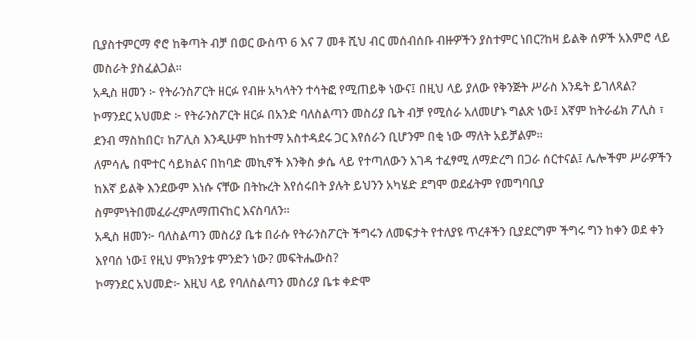ቢያስተምርማ ኖሮ ከቅጣት ብቻ በወር ውስጥ 6 እና 7 መቶ ሺህ ብር መሰብሰቡ ብዙዎችን ያስተምር ነበር?ከዛ ይልቅ ሰዎች አእምሮ ላይ መስራት ያስፈልጋል።
አዲስ ዘመን ፦ የትራንስፖርት ዘርፉ የብዙ አካላትን ተሳትፎ የሚጠይቅ ነውና፤ በዚህ ላይ ያለው የቅንጅት ሥራስ እንዴት ይገለጻል?
ኮማንደር አህመድ ፦ የትራንስፖርት ዘርፉ በአንድ ባለስልጣን መስሪያ ቤት ብቻ የሚሰራ አለመሆኑ ግልጽ ነው፤ እኛም ከትራፊክ ፖሊስ ፣ ደንብ ማስከበር፣ ከፖሊስ እንዲሁም ከከተማ አስተዳደሩ ጋር እየሰራን ቢሆንም በቂ ነው ማለት አይቻልም፡፡
ለምሳሌ በሞተር ሳይክልና በከባድ መኪኖች እንቅስ ቃሴ ላይ የተጣለውን እገዳ ተፈፃሚ ለማድረግ በጋራ ሰርተናል፤ ሌሎችም ሥራዎችን ከእኛ ይልቅ እንደውም እነሱ ናቸው በትኩረት እየሰሩበት ያሉት ይህንን አካሄድ ደግሞ ወደፊትም የመግባቢያ ስምምነትበመፈራረምለማጠናከር እናስባለን፡፡
አዲስ ዘመን፦ ባለስልጣን መስሪያ ቤቱ በራሱ የትራንስፖርት ችግሩን ለመፍታት የተለያዩ ጥረቶችን ቢያደርግም ችግሩ ግን ከቀን ወደ ቀን እየባሰ ነው፤ የዚህ ምክንያቱ ምንድን ነው? መፍትሔውስ?
ኮማንደር አህመድ፦ እዚህ ላይ የባለስልጣን መስሪያ ቤቱ ቀድሞ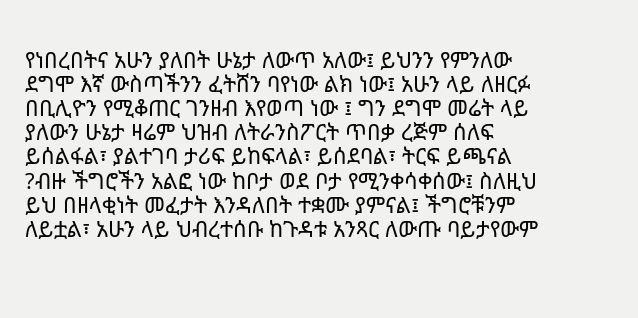የነበረበትና አሁን ያለበት ሁኔታ ለውጥ አለው፤ ይህንን የምንለው ደግሞ እኛ ውስጣችንን ፈትሸን ባየነው ልክ ነው፤ አሁን ላይ ለዘርፉ በቢሊዮን የሚቆጠር ገንዘብ እየወጣ ነው ፤ ግን ደግሞ መሬት ላይ ያለውን ሁኔታ ዛሬም ህዝብ ለትራንስፖርት ጥበቃ ረጅም ሰለፍ ይሰልፋል፣ ያልተገባ ታሪፍ ይከፍላል፣ ይሰደባል፣ ትርፍ ይጫናል ?ብዙ ችግሮችን አልፎ ነው ከቦታ ወደ ቦታ የሚንቀሳቀሰው፤ ስለዚህ ይህ በዘላቂነት መፈታት እንዳለበት ተቋሙ ያምናል፤ ችግሮቹንም ለይቷል፣ አሁን ላይ ህብረተሰቡ ከጉዳቱ አንጻር ለውጡ ባይታየውም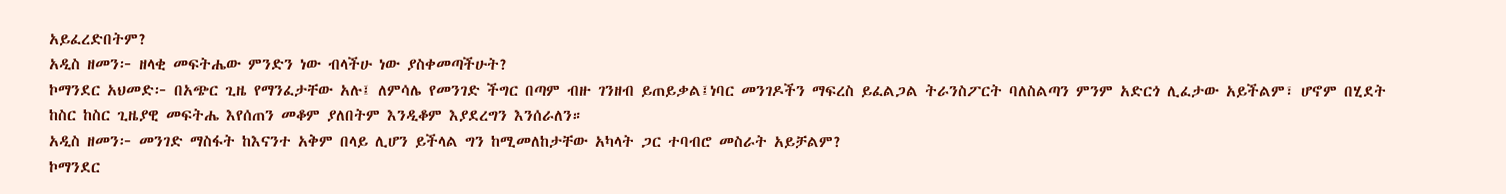አይፈረድበትም?
አዲስ ዘመን፦ ዘላቂ መፍትሔው ምንድን ነው ብላችሁ ነው ያስቀመጣችሁት?
ኮማንደር አህመድ፦ በአጭር ጊዜ የማንፈታቸው አሉ፤ ለምሳሌ የመንገድ ችግር በጣም ብዙ ገንዘብ ይጠይቃል፤ነባር መንገዶችን ማፍረስ ይፈልጋል ትራንስፖርት ባለስልጣን ምንም አድርጎ ሊፈታው አይችልም፣ ሆኖም በሂደት ከስር ከስር ጊዜያዊ መፍትሔ እየሰጠን መቆም ያለበትም እንዲቆም እያደረግን እንሰራለን።
አዲስ ዘመን፦ መንገድ ማስፋት ከእናንተ አቅም በላይ ሊሆን ይችላል ግን ከሚመለከታቸው አካላት ጋር ተባብሮ መስራት አይቻልም?
ኮማንደር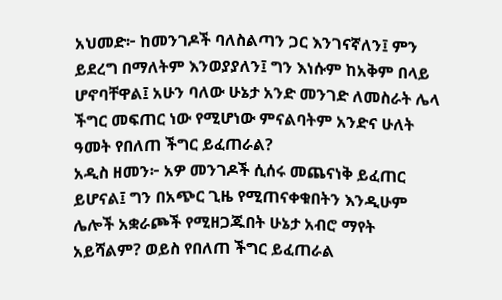አህመድ፦ ከመንገዶች ባለስልጣን ጋር እንገናኛለን፤ ምን ይደረግ በማለትም እንወያያለን፤ ግን እነሱም ከአቅም በላይ ሆኖባቸዋል፤ አሁን ባለው ሁኔታ አንድ መንገድ ለመስራት ሌላ ችግር መፍጠር ነው የሚሆነው ምናልባትም አንድና ሁለት ዓመት የበለጠ ችግር ይፈጠራል?
አዲስ ዘመን፦ አዎ መንገዶች ሲሰሩ መጨናነቅ ይፈጠር ይሆናል፤ ግን በአጭር ጊዜ የሚጠናቀቁበትን እንዲሁም ሌሎች አቋራጮች የሚዘጋጁበት ሁኔታ አብሮ ማየት አይሻልም? ወይስ የበለጠ ችግር ይፈጠራል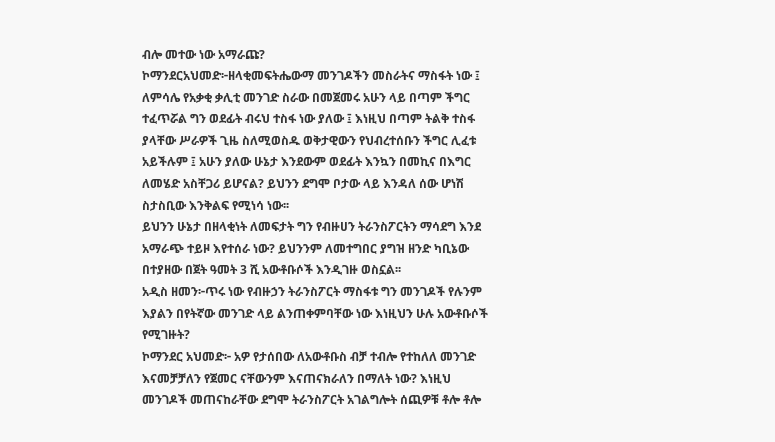ብሎ መተው ነው አማራጩ?
ኮማንደርአህመድ፦ዘላቂመፍትሔውማ መንገዶችን መስራትና ማስፋት ነው ፤ ለምሳሌ የአቃቂ ቃሊቲ መንገድ ስራው በመጀመሩ አሁን ላይ በጣም ችግር ተፈጥሯል ግን ወደፊት ብሩህ ተስፋ ነው ያለው ፤ እነዚህ በጣም ትልቅ ተስፋ ያላቸው ሥራዎች ጊዜ ስለሚወስዱ ወቅታዊውን የህብረተሰቡን ችግር ሊፈቱ አይችሉም ፤ አሁን ያለው ሁኔታ እንደውም ወደፊት እንኳን በመኪና በእግር ለመሄድ አስቸጋሪ ይሆናል? ይህንን ደግሞ ቦታው ላይ እንዳለ ሰው ሆነሽ ስታስቢው እንቅልፍ የሚነሳ ነው፡፡
ይህንን ሁኔታ በዘላቂነት ለመፍታት ግን የብዙሀን ትራንስፖርትን ማሳደግ እንደ አማራጭ ተይዞ እየተሰራ ነው? ይህንንም ለመተግበር ያግዝ ዘንድ ካቢኔው በተያዘው በጀት ዓመት 3 ሺ አውቶቡሶች እንዲገዙ ወስኗል፡፡
አዲስ ዘመን፦ጥሩ ነው የብዙኃን ትራንስፖርት ማስፋቱ ግን መንገዶች የሉንም እያልን በየትኛው መንገድ ላይ ልንጠቀምባቸው ነው እነዚህን ሁሉ አውቶቡሶች የሚገዙት?
ኮማንደር አህመድ፦ አዎ የታሰበው ለአውቶቡስ ብቻ ተብሎ የተከለለ መንገድ እናመቻቻለን የጀመር ናቸውንም እናጠናክራለን በማለት ነው? እነዚህ መንገዶች መጠናከራቸው ደግሞ ትራንስፖርት አገልግሎት ሰጪዎቹ ቶሎ ቶሎ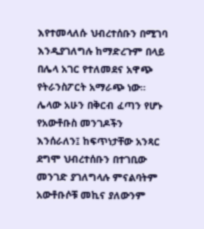እየተመላለሱ ህብረተሰቡን በሚገባ እንዲያገለግሉ ከማድረጉም በላይ በሌላ አገር የተለመደና አዋጭ የትራንስፖርት አማራጭ ነው።
ሌላው አሁን በቅርብ ፈጣን የሆኑ የአውቶቡስ መንገዶችን እንሰራለን፤ ከፍጥነታቸው አንጻር ደግሞ ህብረተሰቡን በተገቢው መንገድ ያገለግላሉ ምናልባትም አውቶቡሶቹ መኪና ያለውንም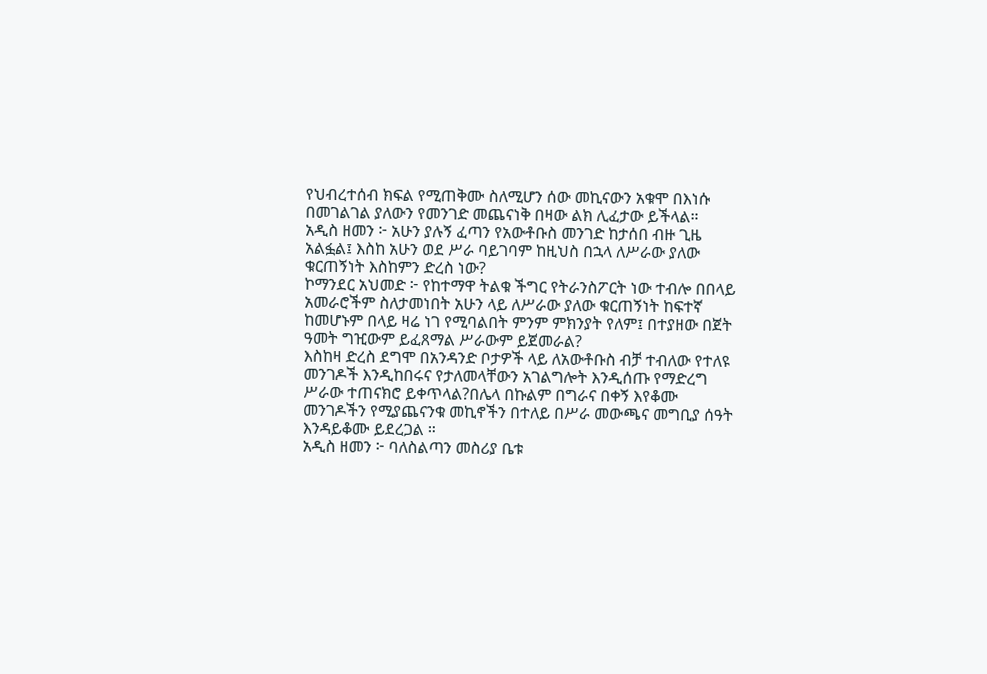የህብረተሰብ ክፍል የሚጠቅሙ ስለሚሆን ሰው መኪናውን አቁሞ በእነሱ በመገልገል ያለውን የመንገድ መጨናነቅ በዛው ልክ ሊፈታው ይችላል።
አዲስ ዘመን ፦ አሁን ያሉኝ ፈጣን የአውቶቡስ መንገድ ከታሰበ ብዙ ጊዜ አልፏል፤ እስከ አሁን ወደ ሥራ ባይገባም ከዚህስ በኋላ ለሥራው ያለው ቁርጠኝነት እስከምን ድረስ ነው?
ኮማንደር አህመድ ፦ የከተማዋ ትልቁ ችግር የትራንስፖርት ነው ተብሎ በበላይ አመራሮችም ስለታመነበት አሁን ላይ ለሥራው ያለው ቁርጠኝነት ከፍተኛ ከመሆኑም በላይ ዛሬ ነገ የሚባልበት ምንም ምክንያት የለም፤ በተያዘው በጀት ዓመት ግዢውም ይፈጸማል ሥራውም ይጀመራል?
እስከዛ ድረስ ደግሞ በአንዳንድ ቦታዎች ላይ ለአውቶቡስ ብቻ ተብለው የተለዩ መንገዶች እንዲከበሩና የታለመላቸውን አገልግሎት እንዲሰጡ የማድረግ ሥራው ተጠናክሮ ይቀጥላል?በሌላ በኩልም በግራና በቀኝ እየቆሙ መንገዶችን የሚያጨናንቁ መኪኖችን በተለይ በሥራ መውጫና መግቢያ ሰዓት እንዳይቆሙ ይደረጋል ።
አዲስ ዘመን ፦ ባለስልጣን መስሪያ ቤቱ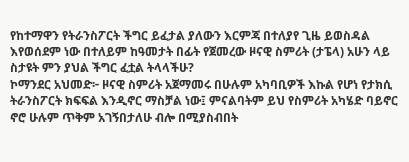የከተማዋን የትራንስፖርት ችግር ይፈታል ያለውን እርምጃ በተለያየ ጊዜ ይወስዳል እየወሰደም ነው በተለይም ከዓመታት በፊት የጀመረው ዞናዊ ስምሪት (ታፔላ) አሁን ላይ ስታዩት ምን ያህል ችግር ፈቷል ትላላችሁ?
ኮማንደር አህመድ፦ ዞናዊ ስምሪት አጀማመሩ በሁሉም አካባቢዎች እኩል የሆነ የታክሲ ትራንስፖርት ክፍፍል እንዲኖር ማስቻል ነው፤ ምናልባትም ይህ የስምሪት አካሄድ ባይኖር ኖሮ ሁሉም ጥቅም አገኝበታለሁ ብሎ በሚያስብበት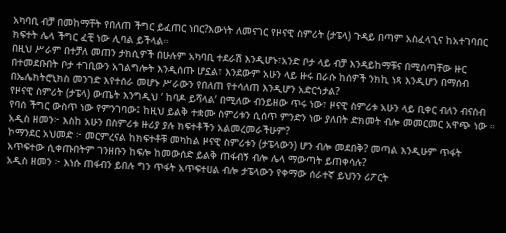አካባቢ ብቻ በመከማቸት የበለጠ ችግር ይፈጠር ነበር?እውነት ለመናገር የዞናዊ ስምሪት (ታፔላ) ጉዳይ በጣም አስፈላጊና ከአተገባበር ክፍተት ሌላ ችግር ፈቺ ነው ሊባል ይችላል።
በዚህ ሥራም በተቻለ መጠን ታክሲዎች በሁሉም አካባቢ ተደራሽ እንዲሆኑ፣አንድ ቦታ ላይ ብቻ እንዳይከማቹና በሚሰጣቸው ዙር በተመደቡበት ቦታ ተገቢውን አገልግሎት እንዲሰጡ ሆኗል፣ እንደውም አሁን ላይ ዙሩ በራሱ ከሰዎች ንክኪ ነጻ እንዲሆን በማሰብ በኤሌክትሮኒክስ መንገድ እየተሰራ መሆኑ ሥራውን የበለጠ የተሳለጠ እንዲሆን አድርጎታል?
የዞናዊ ስምሪት (ታፔላ) ውጤት እንግዲህ ‘ ከባዶ ይሻላል’ በሚለው ብንይዘው ጥሩ ነው፣ ዞናዊ ስምሪቱ አሁን ላይ ቢቀር ብለን ብናስብ የባሰ ችግር ውስጥ ነው የምንገባው፤ ከዚህ ይልቅ ተቋሙ ስምሪቱን ሲሰጥ ምንድን ነው ያለበት ድክመት ብሎ መመርመር አዋጭ ነው ።
አዲስ ዘመን፦ እስከ አሁን በስምሪቱ ዙሪያ ያሉ ክፍተቶችን አልመረመራችሁም?
ኮማንደር አህመድ ፦ መርምረናል ከክፍተቶቹ መካከል ዞናዊ ስምሪቱን (ታፔላውን) ሆን ብሎ መደበቅ? መጣል እንዲሁም ጥፋት አጥፍተው ሲቀጡበትም ገንዘቡን ከፍሎ ከመውሰድ ይልቅ ጠፋብኝ ብሎ ሌላ ማውጣት ይጠቀሳሉ?
አዲስ ዘመን ፦ እነሱ ጠፋብን ይበሉ ግን ጥፋት አጥፍተሀል ብሎ ታፔላውን የቀማው ሰራተኛ ይህንን ሪፖርት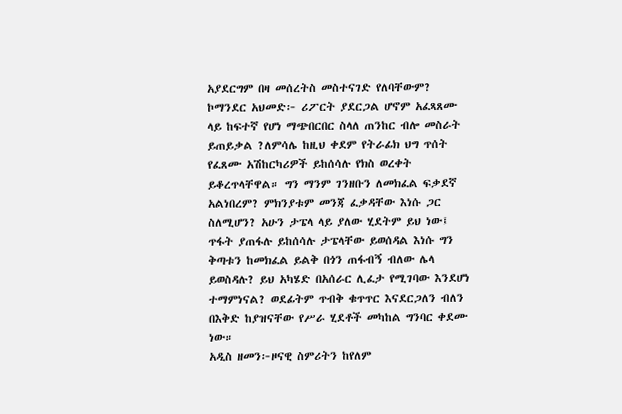አያደርግም በዛ መሰረትስ መስተናገድ የለባቸውም?
ኮማንደር አህመድ፦ ሪፖርት ያደርጋል ሆኖም አፈጻጸሙ ላይ ከፍተኛ የሆነ ማጭበርበር ስላለ ጠንከር ብሎ መስራት ይጠይቃል ?ለምሳሌ ከዚህ ቀደም የትራፊክ ህግ ጥሰት የፈጸሙ አሽከርካሪዎች ይከሰሳሉ የክስ ወረቀት ይቆረጥላቸዋል። ግን ማንም ገንዘቡን ለመክፈል ፍቃደኛ አልነበረም? ምክንያቱም መንጃ ፈቃዳቸው እነሱ ጋር ስለሚሆን? አሁን ታፔላ ላይ ያለው ሂደትም ይህ ነው፤ ጥፋት ያጠፋሉ ይከሰሳሉ ታፔላቸው ይወሰዳል እነሱ ግን ቅጣቱን ከመክፈል ይልቅ በጎን ጠፋብኝ ብለው ሌላ ይወስዳሉ? ይህ አካሄድ በአሰራር ሊፈታ የሚገባው እንደሆነ ተማምነናል? ወደፊትም ጥብቅ ቁጥጥር እናደርጋለን ብለን በእቅድ ከያዝናቸው የሥራ ሂደቶች መካከል ግንባር ቀደሙ ነው።
አዲስ ዘመን፦ዞናዊ ስምሪትን ከየለም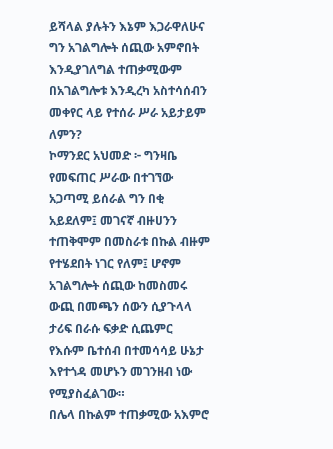ይሻላል ያሉትን እኔም እጋራዋለሁና ግን አገልግሎት ሰጪው አምኖበት እንዲያገለግል ተጠቃሚውም በአገልግሎቱ እንዲረካ አስተሳሰብን መቀየር ላይ የተሰራ ሥራ አይታይም ለምን?
ኮማንደር አህመድ ፦ ግንዛቤ የመፍጠር ሥራው በተገኘው አጋጣሚ ይሰራል ግን በቂ አይደለም፤ መገናኛ ብዙሀንን ተጠቅሞም በመስራቱ በኩል ብዙም የተሄደበት ነገር የለም፤ ሆኖም አገልግሎት ሰጪው ከመስመሩ ውጪ በመጫን ሰውን ሲያጉላላ ታሪፍ በራሱ ፍቃድ ሲጨምር የእሱም ቤተሰብ በተመሳሳይ ሁኔታ እየተጎዳ መሆኑን መገንዘብ ነው የሚያስፈልገው።
በሌላ በኩልም ተጠቃሚው አእምሮ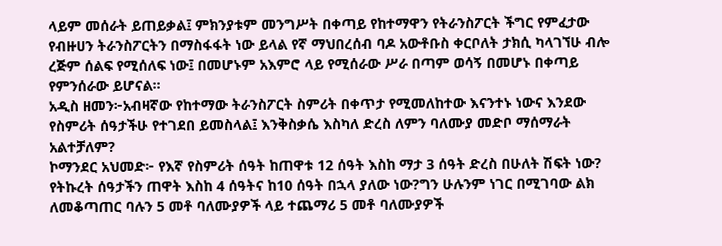ላይም መሰራት ይጠይቃል፤ ምክንያቱም መንግሥት በቀጣይ የከተማዋን የትራንስፖርት ችግር የምፈታው የብዙሀን ትራንስፖርትን በማስፋፋት ነው ይላል የኛ ማህበረሰብ ባዶ አውቶቡስ ቀርቦለት ታክሲ ካላገኘሁ ብሎ ረጅም ሰልፍ የሚሰለፍ ነው፤ በመሆኑም አእምሮ ላይ የሚሰራው ሥራ በጣም ወሳኝ በመሆኑ በቀጣይ የምንሰራው ይሆናል።
አዲስ ዘመን፦አብዛኛው የከተማው ትራንስፖርት ስምሪት በቀጥታ የሚመለከተው እናንተኑ ነውና እንደው የስምሪት ሰዓታችሁ የተገደበ ይመስላል፤ እንቅስቃሴ እስካለ ድረስ ለምን ባለሙያ መድቦ ማሰማራት አልተቻለም?
ኮማንደር አህመድ፦ የእኛ የስምሪት ሰዓት ከጠዋቱ 12 ሰዓት እስከ ማታ 3 ሰዓት ድረስ በሁለት ሽፍት ነው? የትኩረት ሰዓታችን ጠዋት እስከ 4 ሰዓትና ከ10 ሰዓት በኋላ ያለው ነው?ግን ሁሉንም ነገር በሚገባው ልክ ለመቆጣጠር ባሉን 5 መቶ ባለሙያዎች ላይ ተጨማሪ 5 መቶ ባለሙያዎች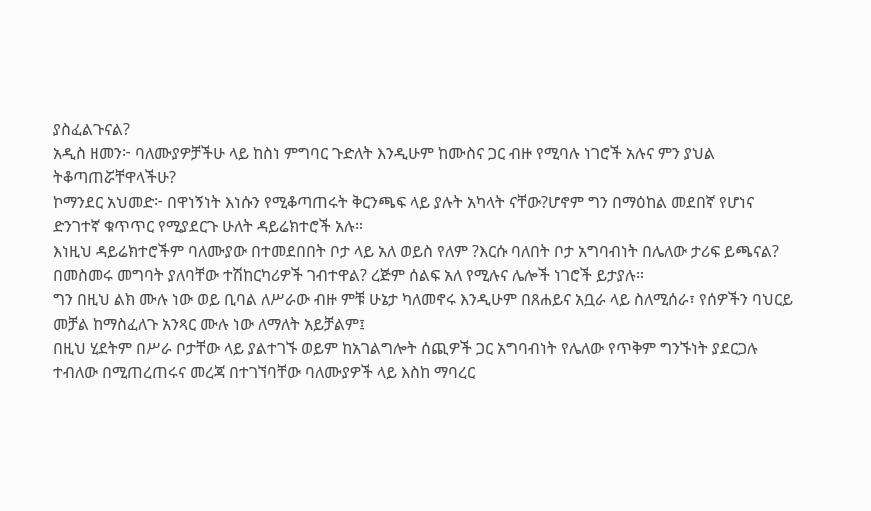ያስፈልጉናል?
አዲስ ዘመን፦ ባለሙያዎቻችሁ ላይ ከስነ ምግባር ጉድለት እንዲሁም ከሙስና ጋር ብዙ የሚባሉ ነገሮች አሉና ምን ያህል ትቆጣጠሯቸዋላችሁ?
ኮማንደር አህመድ፦ በዋነኝነት እነሱን የሚቆጣጠሩት ቅርንጫፍ ላይ ያሉት አካላት ናቸው?ሆኖም ግን በማዕከል መደበኛ የሆነና ድንገተኛ ቁጥጥር የሚያደርጉ ሁለት ዳይሬክተሮች አሉ።
እነዚህ ዳይሬክተሮችም ባለሙያው በተመደበበት ቦታ ላይ አለ ወይስ የለም ?እርሱ ባለበት ቦታ አግባብነት በሌለው ታሪፍ ይጫናል? በመስመሩ መግባት ያለባቸው ተሽከርካሪዎች ገብተዋል? ረጅም ሰልፍ አለ የሚሉና ሌሎች ነገሮች ይታያሉ።
ግን በዚህ ልክ ሙሉ ነው ወይ ቢባል ለሥራው ብዙ ምቹ ሁኔታ ካለመኖሩ እንዲሁም በጸሐይና አቧራ ላይ ስለሚሰራ፣ የሰዎችን ባህርይ መቻል ከማስፈለጉ አንጻር ሙሉ ነው ለማለት አይቻልም፤
በዚህ ሂደትም በሥራ ቦታቸው ላይ ያልተገኙ ወይም ከአገልግሎት ሰጪዎች ጋር አግባብነት የሌለው የጥቅም ግንኙነት ያደርጋሉ ተብለው በሚጠረጠሩና መረጃ በተገኘባቸው ባለሙያዎች ላይ እስከ ማባረር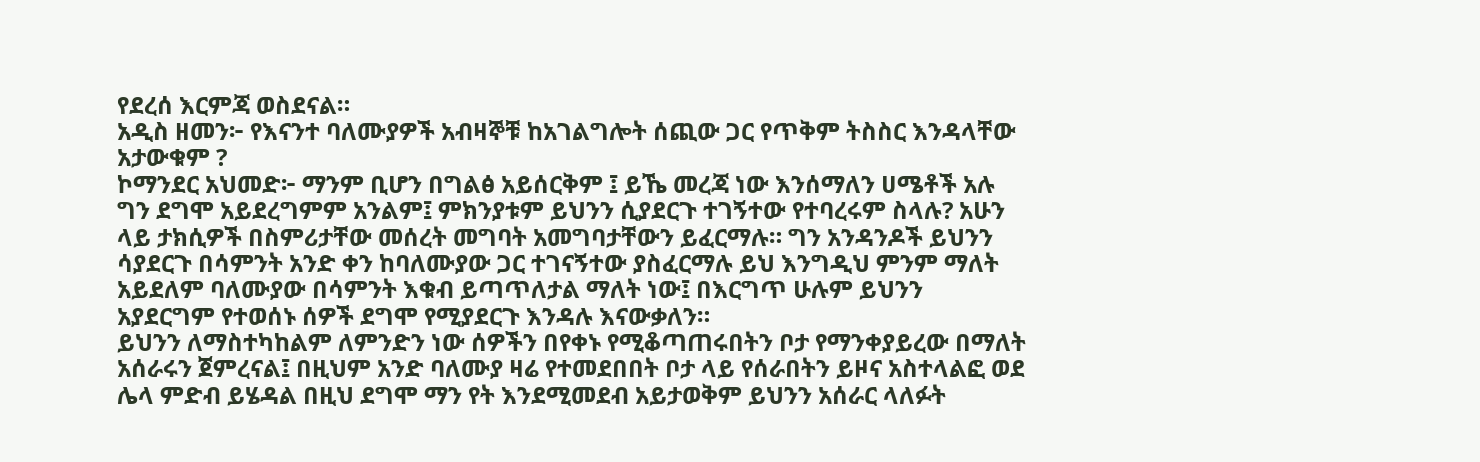የደረሰ እርምጃ ወስደናል።
አዲስ ዘመን፦ የእናንተ ባለሙያዎች አብዛኞቹ ከአገልግሎት ሰጪው ጋር የጥቅም ትስስር እንዳላቸው አታውቁም ?
ኮማንደር አህመድ፦ ማንም ቢሆን በግልፅ አይሰርቅም ፤ ይኼ መረጃ ነው እንሰማለን ሀሜቶች አሉ ግን ደግሞ አይደረግምም አንልም፤ ምክንያቱም ይህንን ሲያደርጉ ተገኝተው የተባረሩም ስላሉ? አሁን ላይ ታክሲዎች በስምሪታቸው መሰረት መግባት አመግባታቸውን ይፈርማሉ። ግን አንዳንዶች ይህንን ሳያደርጉ በሳምንት አንድ ቀን ከባለሙያው ጋር ተገናኝተው ያስፈርማሉ ይህ እንግዲህ ምንም ማለት አይደለም ባለሙያው በሳምንት እቁብ ይጣጥለታል ማለት ነው፤ በእርግጥ ሁሉም ይህንን አያደርግም የተወሰኑ ሰዎች ደግሞ የሚያደርጉ እንዳሉ እናውቃለን።
ይህንን ለማስተካከልም ለምንድን ነው ሰዎችን በየቀኑ የሚቆጣጠሩበትን ቦታ የማንቀያይረው በማለት አሰራሩን ጀምረናል፤ በዚህም አንድ ባለሙያ ዛሬ የተመደበበት ቦታ ላይ የሰራበትን ይዞና አስተላልፎ ወደ ሌላ ምድብ ይሄዳል በዚህ ደግሞ ማን የት እንደሚመደብ አይታወቅም ይህንን አሰራር ላለፉት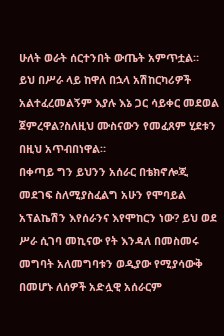ሁለት ወራት ሰርተንበት ውጤት አምጥቷል።
ይህ በሥራ ላይ ከዋለ በኋላ አሽከርካሪዎች አልተፈረመልኝም እያሉ እኔ ጋር ሳይቀር መደወል ጀምረዋል?ስለዚህ ሙስናውን የመፈጸም ሂደቱን በዚህ አጥብበነዋል።
በቀጣይ ግን ይህንን አሰራር በቴክኖሎጂ መደገፍ ስለሚያስፈልግ አሁን የሞባይል አፕልኬሽን እየሰራንና እየሞከርን ነው? ይህ ወደ ሥራ ሲገባ መኪናው የት እንዳለ በመስመሩ መግባት አለመግባቱን ወዲያው የሚያሳውቅ በመሆኑ ለሰዎች አድሏዊ አሰራርም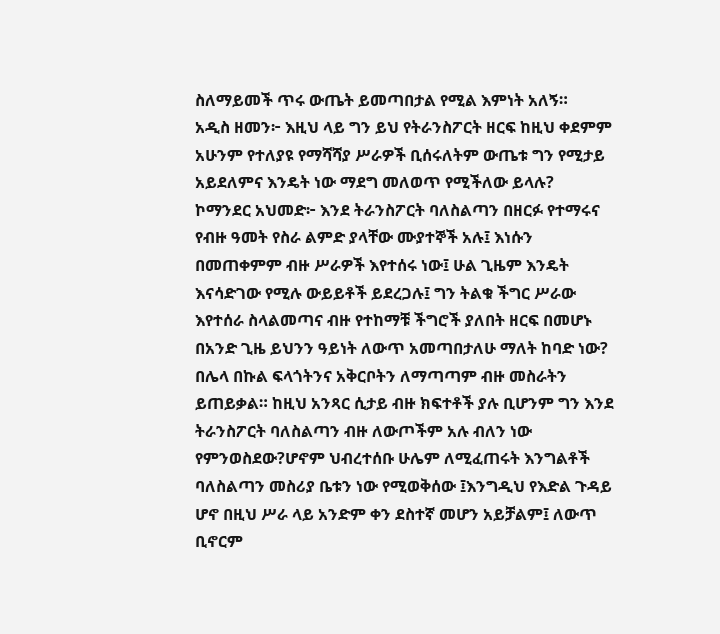ስለማይመች ጥሩ ውጤት ይመጣበታል የሚል እምነት አለኝ።
አዲስ ዘመን፦ እዚህ ላይ ግን ይህ የትራንስፖርት ዘርፍ ከዚህ ቀደምም አሁንም የተለያዩ የማሻሻያ ሥራዎች ቢሰሩለትም ውጤቱ ግን የሚታይ አይደለምና እንዴት ነው ማደግ መለወጥ የሚችለው ይላሉ?
ኮማንደር አህመድ፦ እንደ ትራንስፖርት ባለስልጣን በዘርፉ የተማሩና የብዙ ዓመት የስራ ልምድ ያላቸው ሙያተኞች አሉ፤ እነሱን በመጠቀምም ብዙ ሥራዎች እየተሰሩ ነው፤ ሁል ጊዜም እንዴት እናሳድገው የሚሉ ውይይቶች ይደረጋሉ፤ ግን ትልቁ ችግር ሥራው እየተሰራ ስላልመጣና ብዙ የተከማቹ ችግሮች ያለበት ዘርፍ በመሆኑ በአንድ ጊዜ ይህንን ዓይነት ለውጥ አመጣበታለሁ ማለት ከባድ ነው?
በሌላ በኩል ፍላጎትንና አቅርቦትን ለማጣጣም ብዙ መስራትን ይጠይቃል። ከዚህ አንጻር ሲታይ ብዙ ክፍተቶች ያሉ ቢሆንም ግን እንደ ትራንስፖርት ባለስልጣን ብዙ ለውጦችም አሉ ብለን ነው የምንወስደው?ሆኖም ህብረተሰቡ ሁሌም ለሚፈጠሩት እንግልቶች ባለስልጣን መስሪያ ቤቱን ነው የሚወቅሰው ፤እንግዲህ የእድል ጉዳይ ሆኖ በዚህ ሥራ ላይ አንድም ቀን ደስተኛ መሆን አይቻልም፤ ለውጥ ቢኖርም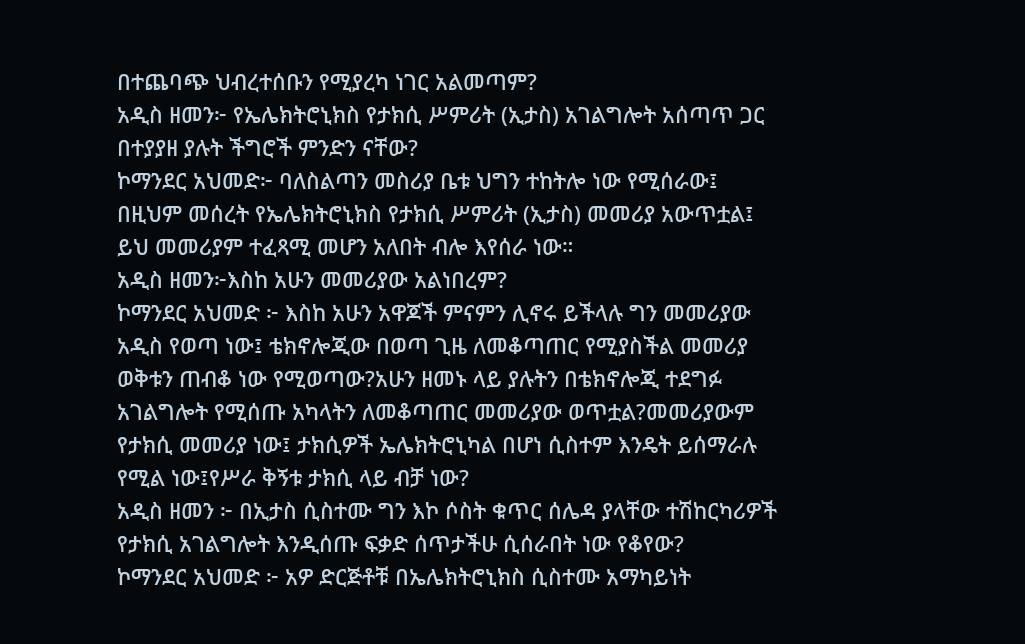በተጨባጭ ህብረተሰቡን የሚያረካ ነገር አልመጣም?
አዲስ ዘመን፦ የኤሌክትሮኒክስ የታክሲ ሥምሪት (ኢታስ) አገልግሎት አሰጣጥ ጋር በተያያዘ ያሉት ችግሮች ምንድን ናቸው?
ኮማንደር አህመድ፦ ባለስልጣን መስሪያ ቤቱ ህግን ተከትሎ ነው የሚሰራው፤ በዚህም መሰረት የኤሌክትሮኒክስ የታክሲ ሥምሪት (ኢታስ) መመሪያ አውጥቷል፤ ይህ መመሪያም ተፈጻሚ መሆን አለበት ብሎ እየሰራ ነው።
አዲስ ዘመን፦እስከ አሁን መመሪያው አልነበረም?
ኮማንደር አህመድ ፦ እስከ አሁን አዋጆች ምናምን ሊኖሩ ይችላሉ ግን መመሪያው አዲስ የወጣ ነው፤ ቴክኖሎጂው በወጣ ጊዜ ለመቆጣጠር የሚያስችል መመሪያ ወቅቱን ጠብቆ ነው የሚወጣው?አሁን ዘመኑ ላይ ያሉትን በቴክኖሎጂ ተደግፉ አገልግሎት የሚሰጡ አካላትን ለመቆጣጠር መመሪያው ወጥቷል?መመሪያውም የታክሲ መመሪያ ነው፤ ታክሲዎች ኤሌክትሮኒካል በሆነ ሲስተም እንዴት ይሰማራሉ የሚል ነው፤የሥራ ቅኝቱ ታክሲ ላይ ብቻ ነው?
አዲስ ዘመን ፦ በኢታስ ሲስተሙ ግን እኮ ሶስት ቁጥር ሰሌዳ ያላቸው ተሽከርካሪዎች የታክሲ አገልግሎት እንዲሰጡ ፍቃድ ሰጥታችሁ ሲሰራበት ነው የቆየው?
ኮማንደር አህመድ ፦ አዎ ድርጅቶቹ በኤሌክትሮኒክስ ሲስተሙ አማካይነት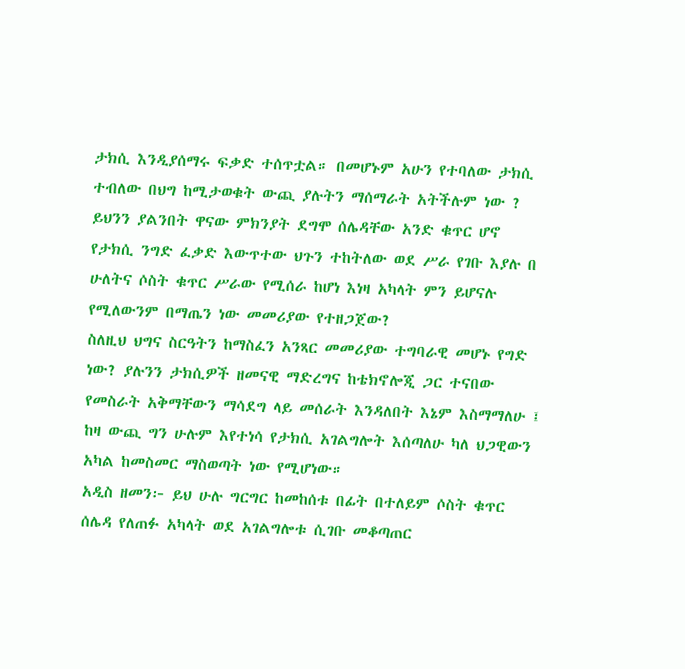ታክሲ እንዲያሰማሩ ፍቃድ ተሰጥቷል። በመሆኑም አሁን የተባለው ታክሲ ተብለው በህግ ከሚታወቁት ውጪ ያሉትን ማሰማራት አትችሉም ነው ? ይህንን ያልንበት ዋናው ምክንያት ደግሞ ሰሌዳቸው አንድ ቁጥር ሆኖ የታክሲ ንግድ ፈቃድ እውጥተው ህጉን ተከትለው ወደ ሥራ የገቡ እያሉ በ ሁለትና ሶስት ቁጥር ሥራው የሚሰራ ከሆነ እነዛ አካላት ምን ይሆናሉ የሚለውንም በማጤን ነው መመሪያው የተዘጋጀው?
ስለዚህ ህግና ስርዓትን ከማስፈን አንጻር መመሪያው ተግባራዊ መሆኑ የግድ ነው? ያሉንን ታክሲዎች ዘመናዊ ማድረግና ከቴክኖሎጂ ጋር ተናበው የመስራት አቅማቸውን ማሳደግ ላይ መሰራት እንዳለበት እኔም እስማማለሁ ፤ ከዛ ውጪ ግን ሁሉም እየተነሳ የታክሲ አገልግሎት እሰጣለሁ ካለ ህጋዊውን አካል ከመስመር ማስወጣት ነው የሚሆነው።
አዲስ ዘመን፦ ይህ ሁሉ ግርግር ከመከሰቱ በፊት በተለይም ሶስት ቁጥር ሰሌዳ የለጠፉ አካላት ወደ አገልግሎቱ ሲገቡ መቆጣጠር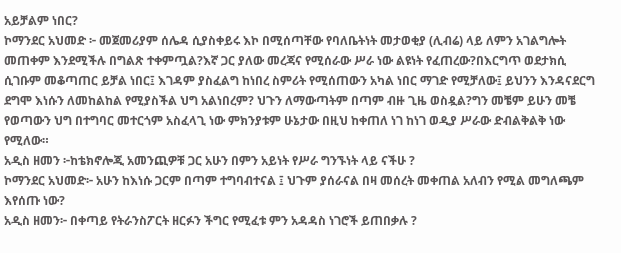አይቻልም ነበር?
ኮማንደር አህመድ ፦ መጀመሪያም ሰሌዳ ሲያስቀይሩ እኮ በሚሰጣቸው የባለቤትነት መታወቂያ (ሊብሬ) ላይ ለምን አገልግሎት መጠቀም እንደሚችሉ በግልጽ ተቀምጧል?እኛ ጋር ያለው መረጃና የሚሰራው ሥራ ነው ልዩነት የፈጠረው?በእርግጥ ወደታክሲ ሲገቡም መቆጣጠር ይቻል ነበር፤ እገዳም ያስፈልግ ከነበረ ስምሪት የሚሰጠውን አካል ነበር ማገድ የሚቻለው፤ ይህንን እንዳናደርግ ደግሞ እነሱን ለመከልከል የሚያስችል ህግ አልነበረም? ህጉን ለማውጣትም በጣም ብዙ ጊዜ ወስዷል?ግን መቼም ይሁን መቼ የወጣውን ህግ በተግባር መተርጎም አስፈላጊ ነው ምክንያቱም ሁኔታው በዚህ ከቀጠለ ነገ ከነገ ወዲያ ሥራው ድብልቅልቅ ነው የሚለው።
አዲስ ዘመን ፦ከቴክኖሎጂ አመንጪዎቹ ጋር አሁን በምን አይነት የሥራ ግንኙነት ላይ ናችሁ ?
ኮማንደር አህመድ፦ አሁን ከእነሱ ጋርም በጣም ተግባብተናል ፤ ህጉም ያሰራናል በዛ መሰረት መቀጠል አለብን የሚል መግለጫም እየሰጡ ነው?
አዲስ ዘመን፦ በቀጣይ የትራንስፖርት ዘርፉን ችግር የሚፈቱ ምን አዳዳስ ነገሮች ይጠበቃሉ ?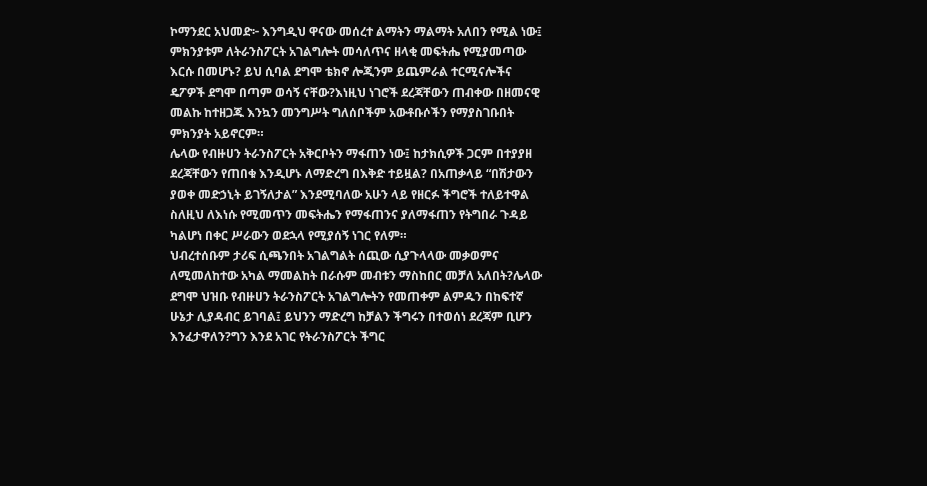ኮማንደር አህመድ፦ እንግዲህ ዋናው መሰረተ ልማትን ማልማት አለበን የሚል ነው፤ ምክንያቱም ለትራንስፖርት አገልግሎት መሳለጥና ዘላቂ መፍትሔ የሚያመጣው እርሱ በመሆኑ? ይህ ሲባል ደግሞ ቴክኖ ሎጂንም ይጨምራል ተርሚናሎችና ዴፖዎች ደግሞ በጣም ወሳኝ ናቸው?እነዚህ ነገሮች ደረጃቸውን ጠብቀው በዘመናዊ መልኩ ከተዘጋጁ እንኳን መንግሥት ግለሰቦችም አውቶቡሶችን የማያስገቡበት ምክንያት አይኖርም።
ሌላው የብዙሀን ትራንስፖርት አቅርቦትን ማፋጠን ነው፤ ከታክሲዎች ጋርም በተያያዘ ደረጃቸውን የጠበቁ እንዲሆኑ ለማድረግ በእቅድ ተይዟል? በአጠቃላይ “በሽታውን ያወቀ መድኃኒት ይገኝለታል” እንደሚባለው አሁን ላይ የዘርፉ ችግሮች ተለይተዋል ስለዚህ ለእነሱ የሚመጥን መፍትሔን የማፋጠንና ያለማፋጠን የትግበራ ጉዳይ ካልሆነ በቀር ሥራውን ወደኋላ የሚያሰኝ ነገር የለም።
ህብረተሰቡም ታሪፍ ሲጫንበት አገልግልት ሰጪው ሲያጉላላው መቃወምና ለሚመለከተው አካል ማመልከት በራሱም መብቱን ማስከበር መቻለ አለበት?ሌላው ደግሞ ህዝቡ የብዙሀን ትራንስፖርት አገልግሎትን የመጠቀም ልምዱን በከፍተኛ ሁኔታ ሊያዳብር ይገባል፤ ይህንን ማድረግ ከቻልን ችግሩን በተወሰነ ደረጃም ቢሆን እንፈታዋለን?ግን እንደ አገር የትራንስፖርት ችግር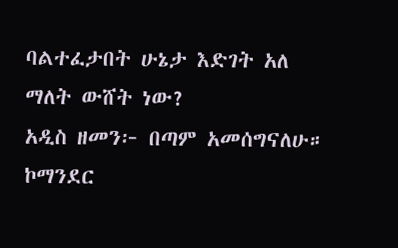ባልተፈታበት ሁኔታ እድገት አለ ማለት ውሸት ነው?
አዲስ ዘመን፦ በጣም አመሰግናለሁ።
ኮማንደር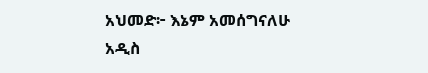አህመድ፦ እኔም አመሰግናለሁ
አዲስ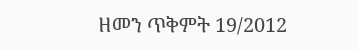ዘመን ጥቅምት 19/2012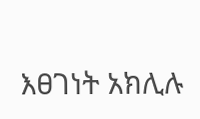እፀገነት አክሊሉ